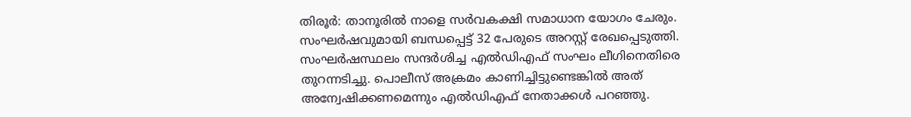തിരൂര്‍: താനൂരില്‍ നാളെ സര്‍വകക്ഷി സമാധാന യോഗം ചേരും. സംഘര്‍ഷവുമായി ബന്ധപ്പെട്ട് 32 പേരുടെ അറസ്റ്റ് രേഖപ്പെടുത്തി. സംഘര്‍ഷസ്ഥലം സന്ദര്‍ശിച്ച എല്‍ഡിഎഫ് സംഘം ലീഗിനെതിരെ തുറന്നടിച്ചു. പൊലീസ് അക്രമം കാണിച്ചിട്ടുണ്ടെങ്കില്‍ അത് അന്വേഷിക്കണമെന്നും എല്‍ഡിഎഫ് നേതാക്കള്‍ പറഞ്ഞു.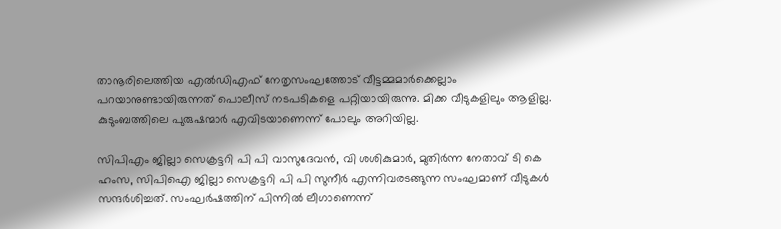താനൂരിലെത്തിയ എല്‍ഡിഎഫ് നേതൃസംഘത്തോട് വീട്ടമ്മമാര്‍ക്കെല്ലാം പറയാനുണ്ടായിരുന്നത് പൊലീസ് നടപടികളെ പറ്റിയായിരുന്നു. മിക്ക വീടുകളിലും ആളില്ല. കുടുംബത്തിലെ പുരുഷന്മാര്‍ എവിടയാണെന്ന് പോലും അറിയില്ല.

സിപിഎം ജില്ലാ സെക്രട്ടറി പി പി വാസുദേവന്‍, വി ശശികുമാര്‍, മുതിര്‍ന്ന നേതാവ് ടി കെ ഹംസ, സിപിഐ ജില്ലാ സെക്രട്ടറി പി പി സുനീര്‍ എന്നിവരടങ്ങുന്ന സംഘമാണ് വീടുകള്‍ സന്ദര്‍ശിച്ചത്. സംഘര്‍ഷത്തിന് പിന്നില്‍ ലീഗാണെന്ന്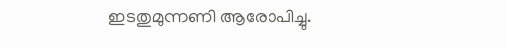ഇടതുമുന്നണി ആരോപിച്ചു.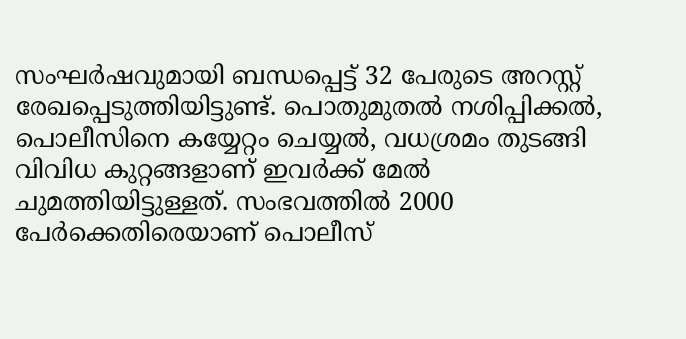സംഘര്‍ഷവുമായി ബന്ധപ്പെട്ട് 32 പേരുടെ അറസ്റ്റ് രേഖപ്പെടുത്തിയിട്ടുണ്ട്. പൊതുമുതല്‍ നശിപ്പിക്കല്‍, പൊലീസിനെ കയ്യേറ്റം ചെയ്യല്‍, വധശ്രമം തുടങ്ങി വിവിധ കുറ്റങ്ങളാണ് ഇവര്‍ക്ക് മേല്‍ ചുമത്തിയിട്ടുള്ളത്. സംഭവത്തില്‍ 2000 പേര്‍ക്കെതിരെയാണ് പൊലീസ്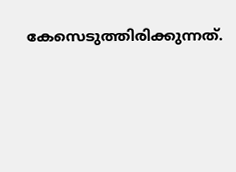കേസെടുത്തിരിക്കുന്നത്.